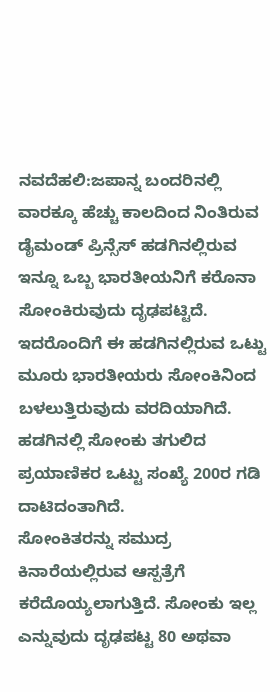ನವದೆಹಲಿ:ಜಪಾನ್ನ ಬಂದರಿನಲ್ಲಿ ವಾರಕ್ಕೂ ಹೆಚ್ಚು ಕಾಲದಿಂದ ನಿಂತಿರುವ ಡೈಮಂಡ್ ಪ್ರಿನ್ಸೆಸ್ ಹಡಗಿನಲ್ಲಿರುವ ಇನ್ನೂ ಒಬ್ಬ ಭಾರತೀಯನಿಗೆ ಕರೊನಾ ಸೋಂಕಿರುವುದು ದೃಢಪಟ್ಟಿದೆ. ಇದರೊಂದಿಗೆ ಈ ಹಡಗಿನಲ್ಲಿರುವ ಒಟ್ಟು ಮೂರು ಭಾರತೀಯರು ಸೋಂಕಿನಿಂದ ಬಳಲುತ್ತಿರುವುದು ವರದಿಯಾಗಿದೆ. ಹಡಗಿನಲ್ಲಿ ಸೋಂಕು ತಗುಲಿದ ಪ್ರಯಾಣಿಕರ ಒಟ್ಟು ಸಂಖ್ಯೆ 200ರ ಗಡಿ ದಾಟಿದಂತಾಗಿದೆ.
ಸೋಂಕಿತರನ್ನು ಸಮುದ್ರ ಕಿನಾರೆಯಲ್ಲಿರುವ ಆಸ್ಪತ್ರೆಗೆ ಕರೆದೊಯ್ಯಲಾಗುತ್ತಿದೆ. ಸೋಂಕು ಇಲ್ಲ ಎನ್ನುವುದು ದೃಢಪಟ್ಟ 80 ಅಥವಾ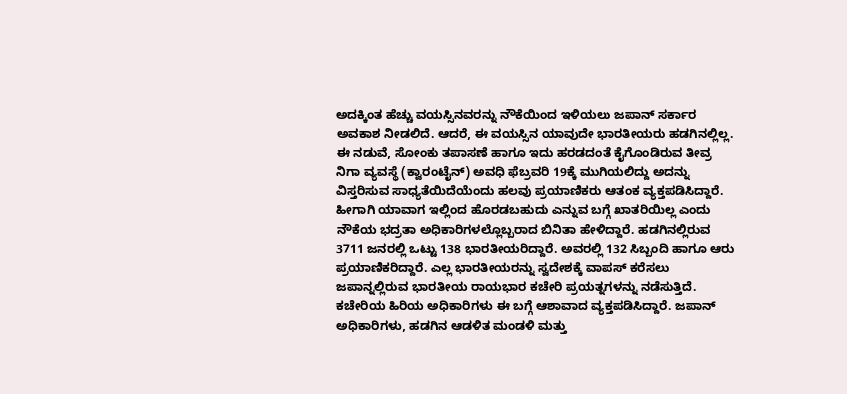ಅದಕ್ಕಿಂತ ಹೆಚ್ಚು ವಯಸ್ಸಿನವರನ್ನು ನೌಕೆಯಿಂದ ಇಳಿಯಲು ಜಪಾನ್ ಸರ್ಕಾರ ಅವಕಾಶ ನೀಡಲಿದೆ. ಆದರೆ, ಈ ವಯಸ್ಸಿನ ಯಾವುದೇ ಭಾರತೀಯರು ಹಡಗಿನಲ್ಲಿಲ್ಲ. ಈ ನಡುವೆ, ಸೋಂಕು ತಪಾಸಣೆ ಹಾಗೂ ಇದು ಹರಡದಂತೆ ಕೈಗೊಂಡಿರುವ ತೀವ್ರ ನಿಗಾ ವ್ಯವಸ್ಥೆ (ಕ್ವಾರಂಟೈನ್) ಅವಧಿ ಫೆಬ್ರವರಿ 19ಕ್ಕೆ ಮುಗಿಯಲಿದ್ದು ಅದನ್ನು ವಿಸ್ತರಿಸುವ ಸಾಧ್ಯತೆಯಿದೆಯೆಂದು ಹಲವು ಪ್ರಯಾಣಿಕರು ಆತಂಕ ವ್ಯಕ್ತಪಡಿಸಿದ್ದಾರೆ.
ಹೀಗಾಗಿ ಯಾವಾಗ ಇಲ್ಲಿಂದ ಹೊರಡಬಹುದು ಎನ್ನುವ ಬಗ್ಗೆ ಖಾತರಿಯಿಲ್ಲ ಎಂದು ನೌಕೆಯ ಭದ್ರತಾ ಅಧಿಕಾರಿಗಳಲ್ಲೊಬ್ಬರಾದ ಬಿನಿತಾ ಹೇಳಿದ್ದಾರೆ. ಹಡಗಿನಲ್ಲಿರುವ 3711 ಜನರಲ್ಲಿ ಒಟ್ಟು 138 ಭಾರತೀಯರಿದ್ದಾರೆ. ಅವರಲ್ಲಿ 132 ಸಿಬ್ಬಂದಿ ಹಾಗೂ ಆರು ಪ್ರಯಾಣಿಕರಿದ್ದಾರೆ. ಎಲ್ಲ ಭಾರತೀಯರನ್ನು ಸ್ವದೇಶಕ್ಕೆ ವಾಪಸ್ ಕರೆಸಲು ಜಪಾನ್ನಲ್ಲಿರುವ ಭಾರತೀಯ ರಾಯಭಾರ ಕಚೇರಿ ಪ್ರಯತ್ನಗಳನ್ನು ನಡೆಸುತ್ತಿದೆ. ಕಚೇರಿಯ ಹಿರಿಯ ಅಧಿಕಾರಿಗಳು ಈ ಬಗ್ಗೆ ಆಶಾವಾದ ವ್ಯಕ್ತಪಡಿಸಿದ್ದಾರೆ. ಜಪಾನ್ ಅಧಿಕಾರಿಗಳು, ಹಡಗಿನ ಆಡಳಿತ ಮಂಡಳಿ ಮತ್ತು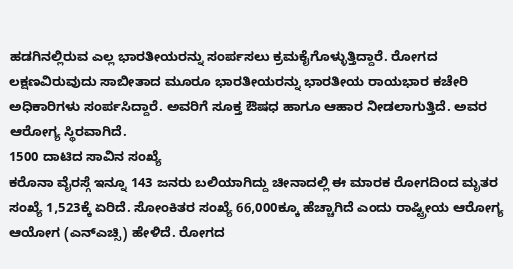ಹಡಗಿನಲ್ಲಿರುವ ಎಲ್ಲ ಭಾರತೀಯರನ್ನು ಸಂರ್ಪಸಲು ಕ್ರಮಕೈಗೊಳ್ಳುತ್ತಿದ್ದಾರೆ. ರೋಗದ ಲಕ್ಷಣವಿರುವುದು ಸಾಬೀತಾದ ಮೂರೂ ಭಾರತೀಯರನ್ನು ಭಾರತೀಯ ರಾಯಭಾರ ಕಚೇರಿ ಅಧಿಕಾರಿಗಳು ಸಂರ್ಪಸಿದ್ದಾರೆ. ಅವರಿಗೆ ಸೂಕ್ತ ಔಷಧ ಹಾಗೂ ಆಹಾರ ನೀಡಲಾಗುತ್ತಿದೆ. ಅವರ ಆರೋಗ್ಯ ಸ್ಥಿರವಾಗಿದೆ.
1500 ದಾಟಿದ ಸಾವಿನ ಸಂಖ್ಯೆ
ಕರೊನಾ ವೈರಸ್ಗೆ ಇನ್ನೂ 143 ಜನರು ಬಲಿಯಾಗಿದ್ದು ಚೀನಾದಲ್ಲಿ ಈ ಮಾರಕ ರೋಗದಿಂದ ಮೃತರ ಸಂಖ್ಯೆ 1,523ಕ್ಕೆ ಏರಿದೆ. ಸೋಂಕಿತರ ಸಂಖ್ಯೆ 66,000ಕ್ಕೂ ಹೆಚ್ಚಾಗಿದೆ ಎಂದು ರಾಷ್ಟ್ರೀಯ ಆರೋಗ್ಯ ಆಯೋಗ (ಎನ್ಎಚ್ಸಿ) ಹೇಳಿದೆ. ರೋಗದ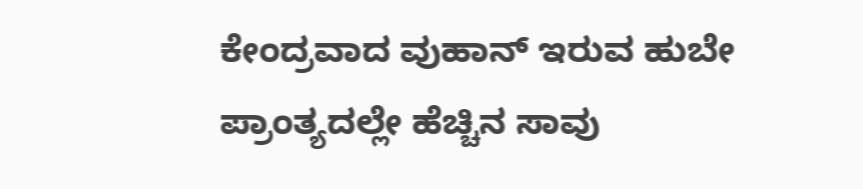ಕೇಂದ್ರವಾದ ವುಹಾನ್ ಇರುವ ಹುಬೇ ಪ್ರಾಂತ್ಯದಲ್ಲೇ ಹೆಚ್ಚಿನ ಸಾವು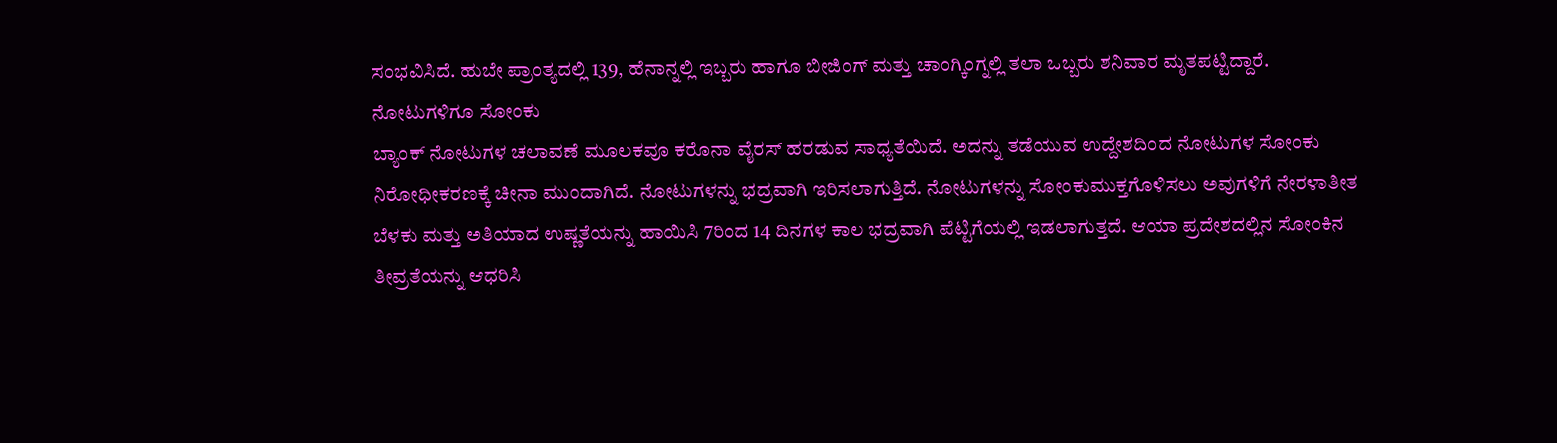ಸಂಭವಿಸಿದೆ. ಹುಬೇ ಪ್ರಾಂತ್ಯದಲ್ಲಿ 139, ಹೆನಾನ್ನಲ್ಲಿ ಇಬ್ಬರು ಹಾಗೂ ಬೀಜಿಂಗ್ ಮತ್ತು ಚಾಂಗ್ಕಿಂಗ್ನಲ್ಲಿ ತಲಾ ಒಬ್ಬರು ಶನಿವಾರ ಮೃತಪಟ್ಟಿದ್ದಾರೆ.
ನೋಟುಗಳಿಗೂ ಸೋಂಕು
ಬ್ಯಾಂಕ್ ನೋಟುಗಳ ಚಲಾವಣೆ ಮೂಲಕವೂ ಕರೊನಾ ವೈರಸ್ ಹರಡುವ ಸಾಧ್ಯತೆಯಿದೆ. ಅದನ್ನು ತಡೆಯುವ ಉದ್ದೇಶದಿಂದ ನೋಟುಗಳ ಸೋಂಕು ನಿರೋಧೀಕರಣಕ್ಕೆ ಚೀನಾ ಮುಂದಾಗಿದೆ. ನೋಟುಗಳನ್ನು ಭದ್ರವಾಗಿ ಇರಿಸಲಾಗುತ್ತಿದೆ. ನೋಟುಗಳನ್ನು ಸೋಂಕುಮುಕ್ತಗೊಳಿಸಲು ಅವುಗಳಿಗೆ ನೇರಳಾತೀತ ಬೆಳಕು ಮತ್ತು ಅತಿಯಾದ ಉಷ್ಣತೆಯನ್ನು ಹಾಯಿಸಿ 7ರಿಂದ 14 ದಿನಗಳ ಕಾಲ ಭದ್ರವಾಗಿ ಪೆಟ್ಟಿಗೆಯಲ್ಲಿ ಇಡಲಾಗುತ್ತದೆ. ಆಯಾ ಪ್ರದೇಶದಲ್ಲಿನ ಸೋಂಕಿನ ತೀವ್ರತೆಯನ್ನು ಆಧರಿಸಿ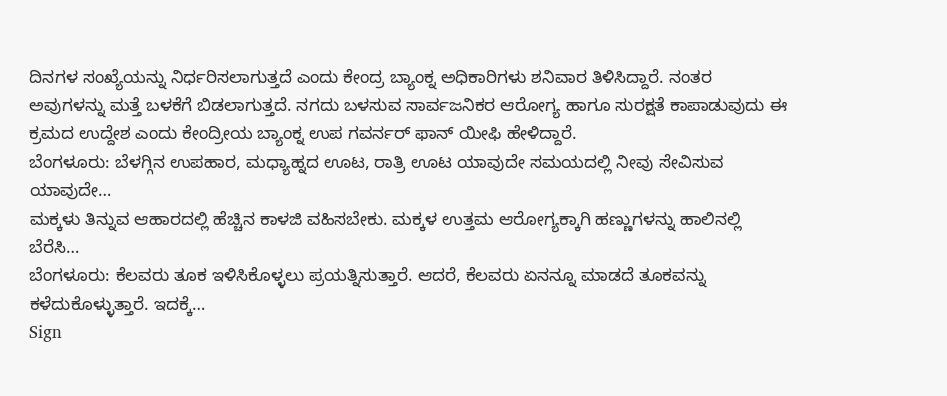ದಿನಗಳ ಸಂಖ್ಯೆಯನ್ನು ನಿರ್ಧರಿಸಲಾಗುತ್ತದೆ ಎಂದು ಕೇಂದ್ರ ಬ್ಯಾಂಕ್ನ ಅಧಿಕಾರಿಗಳು ಶನಿವಾರ ತಿಳಿಸಿದ್ದಾರೆ. ನಂತರ ಅವುಗಳನ್ನು ಮತ್ತೆ ಬಳಕೆಗೆ ಬಿಡಲಾಗುತ್ತದೆ. ನಗದು ಬಳಸುವ ಸಾರ್ವಜನಿಕರ ಆರೋಗ್ಯ ಹಾಗೂ ಸುರಕ್ಷತೆ ಕಾಪಾಡುವುದು ಈ ಕ್ರಮದ ಉದ್ದೇಶ ಎಂದು ಕೇಂದ್ರೀಯ ಬ್ಯಾಂಕ್ನ ಉಪ ಗವರ್ನರ್ ಫಾನ್ ಯೀಫಿ ಹೇಳಿದ್ದಾರೆ.
ಬೆಂಗಳೂರು: ಬೆಳಗ್ಗಿನ ಉಪಹಾರ, ಮಧ್ಯಾಹ್ನದ ಊಟ, ರಾತ್ರಿ ಊಟ ಯಾವುದೇ ಸಮಯದಲ್ಲಿ ನೀವು ಸೇವಿಸುವ ಯಾವುದೇ…
ಮಕ್ಕಳು ತಿನ್ನುವ ಆಹಾರದಲ್ಲಿ ಹೆಚ್ಚಿನ ಕಾಳಜಿ ವಹಿಸಬೇಕು. ಮಕ್ಕಳ ಉತ್ತಮ ಆರೋಗ್ಯಕ್ಕಾಗಿ ಹಣ್ಣುಗಳನ್ನು ಹಾಲಿನಲ್ಲಿ ಬೆರೆಸಿ…
ಬೆಂಗಳೂರು: ಕೆಲವರು ತೂಕ ಇಳಿಸಿಕೊಳ್ಳಲು ಪ್ರಯತ್ನಿಸುತ್ತಾರೆ. ಆದರೆ, ಕೆಲವರು ಏನನ್ನೂ ಮಾಡದೆ ತೂಕವನ್ನು ಕಳೆದುಕೊಳ್ಳುತ್ತಾರೆ. ಇದಕ್ಕೆ…
Sign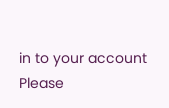in to your account
Please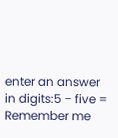enter an answer in digits:5 − five =
Remember me